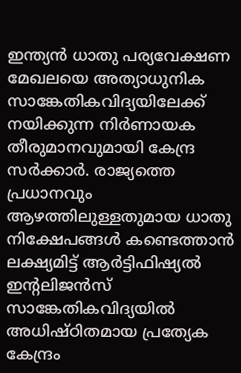ഇന്ത്യൻ ധാതു പര്യവേക്ഷണ മേഖലയെ അത്യാധുനിക സാങ്കേതികവിദ്യയിലേക്ക് നയിക്കുന്ന നിർണായക തീരുമാനവുമായി കേന്ദ്ര സർക്കാർ. രാജ്യത്തെ പ്രധാനവും ആഴത്തിലുള്ളതുമായ ധാതു നിക്ഷേപങ്ങൾ കണ്ടെത്താൻ ലക്ഷ്യമിട്ട് ആർട്ടിഫിഷ്യൽ ഇന്റലിജൻസ് സാങ്കേതികവിദ്യയിൽ അധിഷ്ഠിതമായ പ്രത്യേക കേന്ദ്രം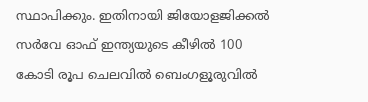സ്ഥാപിക്കും. ഇതിനായി ജിയോളജിക്കൽ സർവേ ഓഫ് ഇന്ത്യയുടെ കീഴിൽ 100 കോടി രൂപ ചെലവിൽ ബെംഗളൂരുവിൽ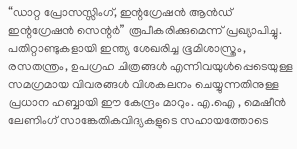“ഡാറ്റ പ്രോസസ്സിംഗ്, ഇന്റഗ്രേഷൻ ആൻഡ് ഇന്റഗ്രേഷൻ സെന്റർ” രൂപീകരിക്കുമെന്ന് പ്രഖ്യാപിച്ചു.
പതിറ്റാണ്ടുകളായി ഇന്ത്യ ശേഖരിച്ച ഭൂമിശാസ്ത്രം, രസതന്ത്രം, ഉപഗ്രഹ ചിത്രങ്ങൾ എന്നിവയുൾപ്പെടെയുള്ള സമഗ്രമായ വിവരങ്ങൾ വിശകലനം ചെയ്യുന്നതിനുള്ള പ്രധാന ഹബ്ബായി ഈ കേന്ദ്രം മാറും. എ.ഐ , മെഷീൻ ലേണിംഗ് സാങ്കേതികവിദ്യകളുടെ സഹായത്തോടെ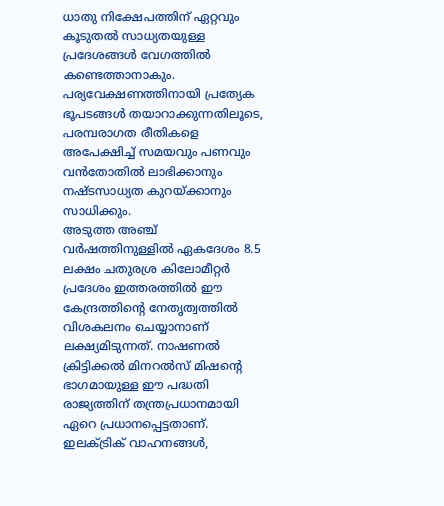ധാതു നിക്ഷേപത്തിന് ഏറ്റവും കൂടുതൽ സാധ്യതയുള്ള പ്രദേശങ്ങൾ വേഗത്തിൽ കണ്ടെത്താനാകും. പര്യവേക്ഷണത്തിനായി പ്രത്യേക ഭൂപടങ്ങൾ തയാറാക്കുന്നതിലൂടെ, പരമ്പരാഗത രീതികളെ അപേക്ഷിച്ച് സമയവും പണവും വൻതോതിൽ ലാഭിക്കാനും നഷ്ടസാധ്യത കുറയ്ക്കാനും സാധിക്കും.
അടുത്ത അഞ്ച് വർഷത്തിനുള്ളിൽ ഏകദേശം 8.5 ലക്ഷം ചതുരശ്ര കിലോമീറ്റർ പ്രദേശം ഇത്തരത്തിൽ ഈ കേന്ദ്രത്തിന്റെ നേതൃത്വത്തിൽ വിശകലനം ചെയ്യാനാണ് ലക്ഷ്യമിടുന്നത്. നാഷണൽ ക്രിട്ടിക്കൽ മിനറൽസ് മിഷന്റെ ഭാഗമായുള്ള ഈ പദ്ധതി രാജ്യത്തിന് തന്ത്രപ്രധാനമായി ഏറെ പ്രധാനപ്പെട്ടതാണ്.
ഇലക്ട്രിക് വാഹനങ്ങൾ,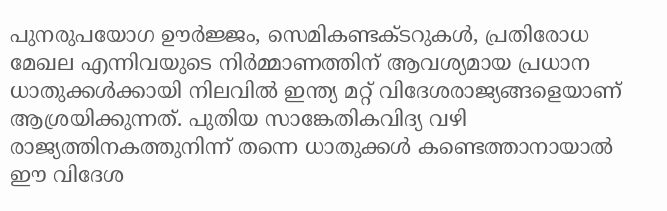പുനരുപയോഗ ഊർജ്ജം, സെമികണ്ടക്ടറുകൾ, പ്രതിരോധ മേഖല എന്നിവയുടെ നിർമ്മാണത്തിന് ആവശ്യമായ പ്രധാന ധാതുക്കൾക്കായി നിലവിൽ ഇന്ത്യ മറ്റ് വിദേശരാജ്യങ്ങളെയാണ് ആശ്രയിക്കുന്നത്. പുതിയ സാങ്കേതികവിദ്യ വഴി രാജ്യത്തിനകത്തുനിന്ന് തന്നെ ധാതുക്കൾ കണ്ടെത്താനായാൽ ഈ വിദേശ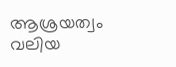ആശ്രയത്വം വലിയ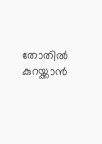തോതിൽ കുറയ്ക്കാൻ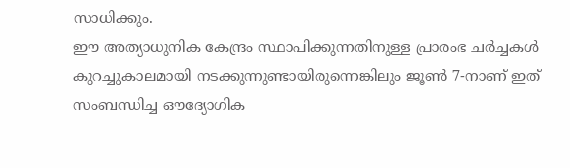സാധിക്കും.
ഈ അത്യാധുനിക കേന്ദ്രം സ്ഥാപിക്കുന്നതിനുള്ള പ്രാരംഭ ചർച്ചകൾ കുറച്ചുകാലമായി നടക്കുന്നുണ്ടായിരുന്നെങ്കിലും ജൂൺ 7-നാണ് ഇത് സംബന്ധിച്ച ഔദ്യോഗിക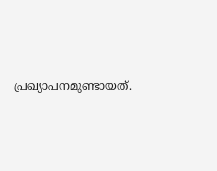പ്രഖ്യാപനമുണ്ടായത്.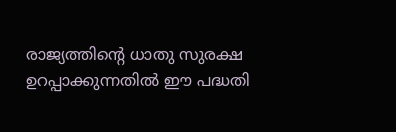രാജ്യത്തിന്റെ ധാതു സുരക്ഷ ഉറപ്പാക്കുന്നതിൽ ഈ പദ്ധതി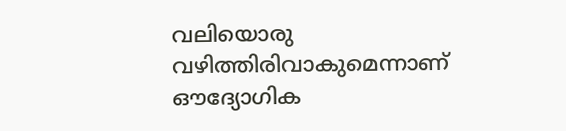വലിയൊരു വഴിത്തിരിവാകുമെന്നാണ് ഔദ്യോഗിക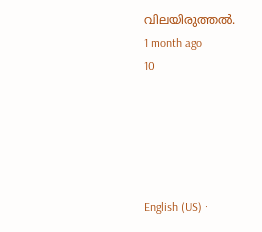വിലയിരുത്തൽ.
1 month ago
10





English (US) ·